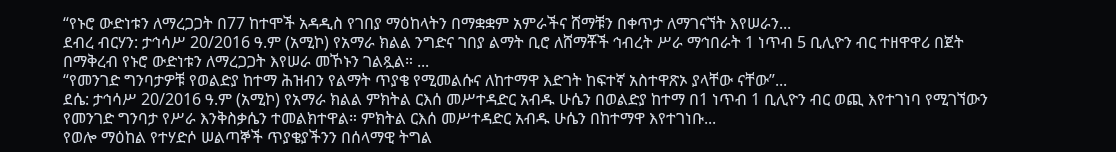“የኑሮ ውድነቱን ለማረጋጋት በ77 ከተሞች አዳዲስ የገበያ ማዕከላትን በማቋቋም አምራችና ሸማቹን በቀጥታ ለማገናኘት እየሠራን...
ደብረ ብርሃን: ታኅሳሥ 20/2016 ዓ.ም (አሚኮ) የአማራ ክልል ንግድና ገበያ ልማት ቢሮ ለሸማቾች ኅብረት ሥራ ማኅበራት 1 ነጥብ 5 ቢሊዮን ብር ተዘዋዋሪ በጀት በማቅረብ የኑሮ ውድነቱን ለማረጋጋት እየሠራ መኾኑን ገልጿል። ...
“የመንገድ ግንባታዎቹ የወልድያ ከተማ ሕዝብን የልማት ጥያቄ የሚመልሱና ለከተማዋ እድገት ከፍተኛ አስተዋጽኦ ያላቸው ናቸው”...
ደሴ: ታኅሳሥ 20/2016 ዓ.ም (አሚኮ) የአማራ ክልል ምክትል ርእሰ መሥተዳድር አብዱ ሁሴን በወልድያ ከተማ በ1 ነጥብ 1 ቢሊዮን ብር ወጪ እየተገነባ የሚገኘውን የመንገድ ግንባታ የሥራ እንቅስቃሴን ተመልክተዋል። ምክትል ርእሰ መሥተዳድር አብዱ ሁሴን በከተማዋ እየተገነቡ...
የወሎ ማዕከል የተሃድሶ ሠልጣኞች ጥያቄያችንን በሰላማዊ ትግል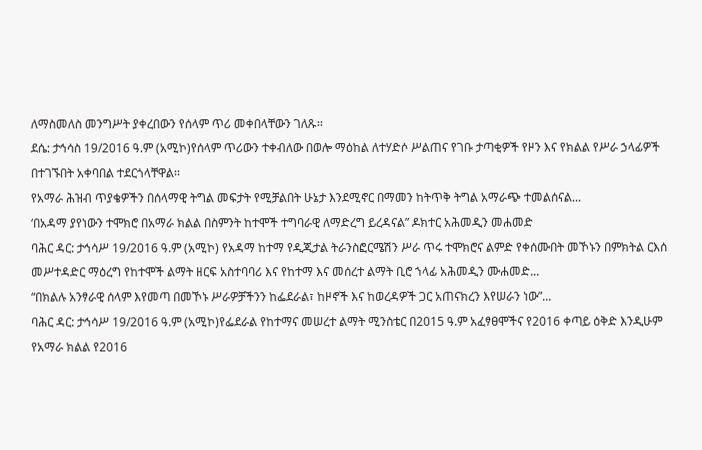ለማስመለስ መንግሥት ያቀረበውን የሰላም ጥሪ መቀበላቸውን ገለጹ፡፡
ደሴ: ታኅሳስ 19/2016 ዓ.ም (አሚኮ)የሰላም ጥሪውን ተቀብለው በወሎ ማዕከል ለተሃድሶ ሥልጠና የገቡ ታጣቂዎች የዞን እና የክልል የሥራ ኃላፊዎች በተገኙበት አቀባበል ተደርጎላቸዋል፡፡
የአማራ ሕዝብ ጥያቄዎችን በሰላማዊ ትግል መፍታት የሚቻልበት ሁኔታ እንደሚኖር በማመን ከትጥቅ ትግል አማራጭ ተመልሰናል...
‘በአዳማ ያየነውን ተሞክሮ በአማራ ክልል በስምንት ከተሞች ተግባራዊ ለማድረግ ይረዳናል” ዶክተር አሕመዲን መሐመድ
ባሕር ዳር: ታኅሳሥ 19/2016 ዓ.ም (አሚኮ) የአዳማ ከተማ የዲጂታል ትራንስፎርሜሽን ሥራ ጥሩ ተሞክሮና ልምድ የቀሰሙበት መኾኑን በምክትል ርእሰ መሥተዳድር ማዕረግ የከተሞች ልማት ዘርፍ አስተባባሪ እና የከተማ እና መሰረተ ልማት ቢሮ ኀላፊ አሕመዲን ሙሐመድ...
“በክልሉ አንፃራዊ ሰላም እየመጣ በመኾኑ ሥራዎቻችንን ከፌደራል፣ ከዞኖች እና ከወረዳዎች ጋር አጠናክረን እየሠራን ነው”...
ባሕር ዳር: ታኅሳሥ 19/2016 ዓ.ም (አሚኮ)የፌደራል የከተማና መሠረተ ልማት ሚንስቴር በ2015 ዓ.ም አፈፃፀሞችና የ2016 ቀጣይ ዕቅድ እንዲሁም የአማራ ክልል የ2016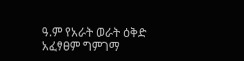ዓ.ም የአራት ወራት ዕቅድ አፈፃፀም ግምገማ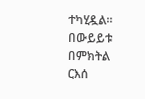ተካሂዷል።
በውይይቱ በምክትል ርእሰ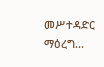መሥተዳድር ማዕረግ...